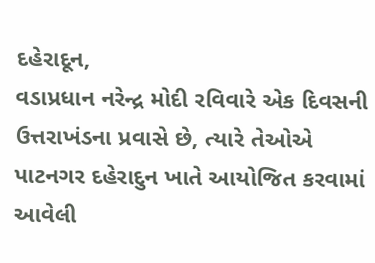દહેરાદૂન,
વડાપ્રધાન નરેન્દ્ર મોદી રવિવારે એક દિવસની ઉત્તરાખંડના પ્રવાસે છે, ત્યારે તેઓએ પાટનગર દહેરાદુન ખાતે આયોજિત કરવામાં આવેલી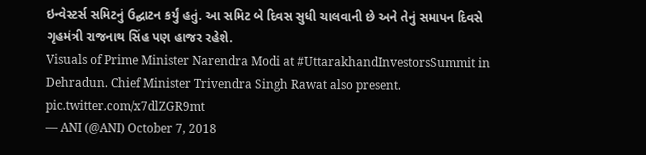ઇન્વેસ્ટર્સ સમિટનું ઉદ્ઘાટન કર્યું હતું. આ સમિટ બે દિવસ સુધી ચાલવાની છે અને તેનું સમાપન દિવસે ગૃહમંત્રી રાજનાથ સિંહ પણ હાજર રહેશે.
Visuals of Prime Minister Narendra Modi at #UttarakhandInvestorsSummit in Dehradun. Chief Minister Trivendra Singh Rawat also present. pic.twitter.com/x7dlZGR9mt
— ANI (@ANI) October 7, 2018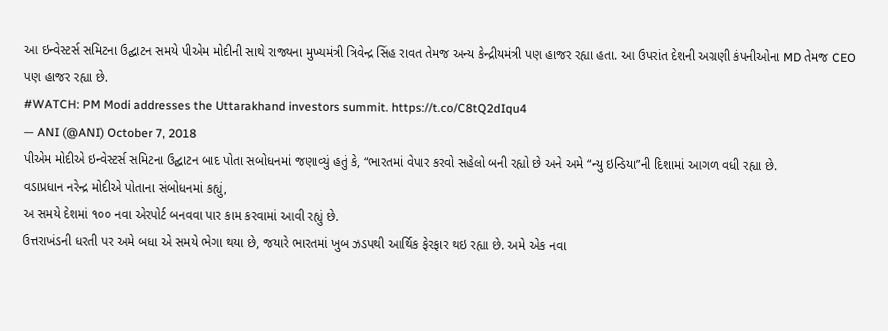આ ઇન્વેસ્ટર્સ સમિટના ઉદ્ઘાટન સમયે પીએમ મોદીની સાથે રાજ્યના મુખ્યમંત્રી ત્રિવેન્દ્ર સિંહ રાવત તેમજ અન્ય કેન્દ્રીયમંત્રી પણ હાજર રહ્યા હતા. આ ઉપરાંત દેશની અગ્રણી કંપનીઓના MD તેમજ CEO પણ હાજર રહ્યા છે.
#WATCH: PM Modi addresses the Uttarakhand investors summit. https://t.co/C8tQ2dIqu4
— ANI (@ANI) October 7, 2018
પીએમ મોદીએ ઇન્વેસ્ટર્સ સમિટના ઉદ્ઘાટન બાદ પોતા સબોધનમાં જણાવ્યું હતું કે, “ભારતમાં વેપાર કરવો સહેલો બની રહ્યો છે અને અમે “ન્યુ ઇન્ડિયા”ની દિશામાં આગળ વધી રહ્યા છે.
વડાપ્રધાન નરેન્દ્ર મોદીએ પોતાના સંબોધનમાં કહ્યું,
અ સમયે દેશમાં ૧૦૦ નવા એરપોર્ટ બનવવા પાર કામ કરવામાં આવી રહ્યું છે.
ઉત્તરાખંડની ધરતી પર અમે બધા એ સમયે ભેગા થયા છે, જયારે ભારતમાં ખુબ ઝડપથી આર્થિક ફેરફાર થઇ રહ્યા છે. અમે એક નવા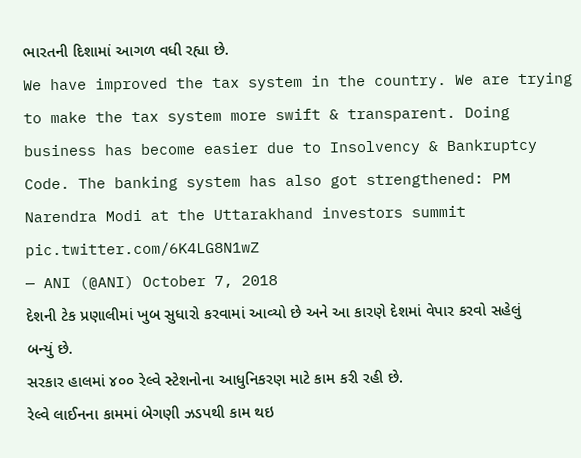ભારતની દિશામાં આગળ વધી રહ્યા છે.
We have improved the tax system in the country. We are trying to make the tax system more swift & transparent. Doing business has become easier due to Insolvency & Bankruptcy Code. The banking system has also got strengthened: PM Narendra Modi at the Uttarakhand investors summit pic.twitter.com/6K4LG8N1wZ
— ANI (@ANI) October 7, 2018
દેશની ટેક પ્રણાલીમાં ખુબ સુધારો કરવામાં આવ્યો છે અને આ કારણે દેશમાં વેપાર કરવો સહેલું બન્યું છે.
સરકાર હાલમાં ૪૦૦ રેલ્વે સ્ટેશનોના આધુનિકરણ માટે કામ કરી રહી છે.
રેલ્વે લાઈનના કામમાં બેગણી ઝડપથી કામ થઇ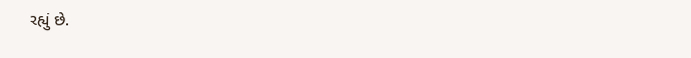રહ્યું છે.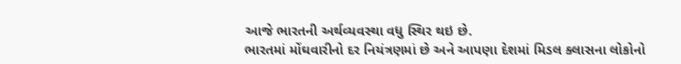આજે ભારતની અર્થવ્યવસ્થા વધુ સ્થિર થઇ છે.
ભારતમાં મોંઘવારીનો દર નિયંત્રણમાં છે અને આપણા દેશમાં મિડલ ક્લાસના લોકોનો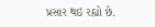પ્રસાર થઇ રહ્યો છે.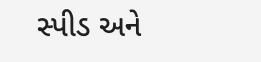સ્પીડ અને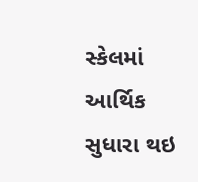સ્કેલમાં આર્થિક સુધારા થઇ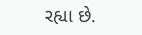રહ્યા છે.